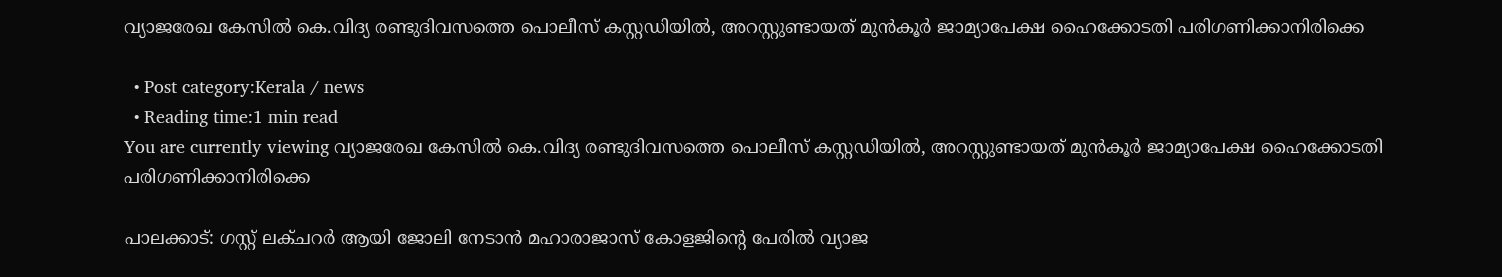വ്യാജരേഖ കേസിൽ കെ.വിദ്യ രണ്ടുദിവസത്തെ പൊലീസ് കസ്റ്റഡിയിൽ, അറസ്റ്റുണ്ടായത് മുൻകൂര്‍ ജാമ്യാപേക്ഷ ഹൈക്കോടതി പരിഗണിക്കാനിരിക്കെ

  • Post category:Kerala / news
  • Reading time:1 min read
You are currently viewing വ്യാജരേഖ കേസിൽ കെ.വിദ്യ രണ്ടുദിവസത്തെ പൊലീസ് കസ്റ്റഡിയിൽ, അറസ്റ്റുണ്ടായത് മുൻകൂര്‍ ജാമ്യാപേക്ഷ ഹൈക്കോടതി പരിഗണിക്കാനിരിക്കെ

പാലക്കാട്: ഗസ്റ്റ് ലക്‌ചറര്‍ ആയി ജോലി നേടാൻ മഹാരാജാസ് കോളജിൻ്റെ പേരില്‍ വ്യാജ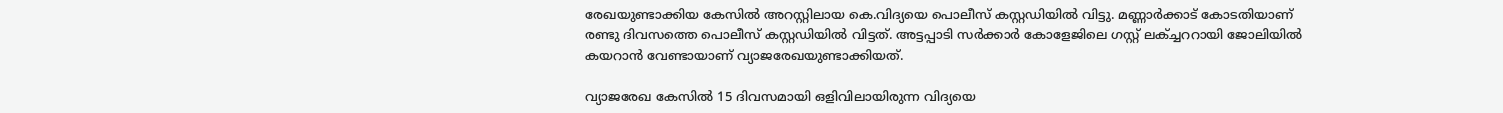രേഖയുണ്ടാക്കിയ കേസില്‍ അറസ്റ്റിലായ കെ.വിദ്യയെ പൊലീസ് കസ്റ്റഡിയില്‍ വിട്ടു. മണ്ണാര്‍ക്കാട് കോടതിയാണ് രണ്ടു ദിവസത്തെ പൊലീസ് കസ്റ്റഡിയില്‍ വിട്ടത്. അട്ടപ്പാടി സർക്കാർ കോളേജിലെ ഗസ്റ്റ് ലക്ച്ചററായി ജോലിയിൽ കയറാൻ വേണ്ടായാണ് വ്യാജരേഖയുണ്ടാക്കിയത്.

വ്യാജരേഖ കേസിൽ 15 ദിവസമായി ഒളിവിലായിരുന്ന വിദ്യയെ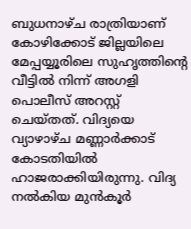ബുധനാഴ്‌ച രാത്രിയാണ് കോഴിക്കോട് ജില്ലയിലെ മേപ്പയ്യൂരിലെ സുഹൃത്തിൻ്റെ വീട്ടില്‍ നിന്ന് അഗളി പൊലീസ് അറസ്റ്റ് ചെയ്‌തത്. വിദ്യയെ വ്യാഴാഴ്‌ച മണ്ണാര്‍ക്കാട് കോടതിയില്‍ ഹാജരാക്കിയിരുന്നു. വിദ്യ നല്‍കിയ മുൻകൂര്‍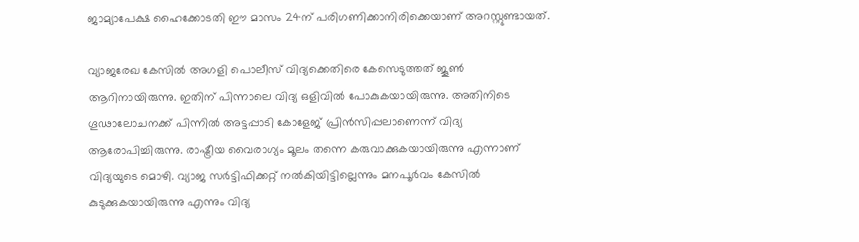ജാമ്യാപേക്ഷ ഹൈക്കോടതി ഈ മാസം 24ന് പരിഗണിക്കാനിരിക്കെയാണ് അറസ്റ്റുണ്ടായത്.

വ്യാജരേഖ കേസില്‍ അഗളി പൊലീസ് വിദ്യക്കെതിരെ കേസെടുത്തത് ജൂണ്‍ ആറിനായിരുന്നു. ഇതിന് പിന്നാലെ വിദ്യ ഒളിവിൽ പോകുകയായിരുന്നു. അതിനിടെ ഗൂഢാലോചനക്ക് പിന്നില്‍ അട്ടപ്പാടി കോളേജ് പ്രിൻസിപ്പലാണെന്ന് വിദ്യ ആരോപിച്ചിരുന്നു. രാഷ്ട്രീയ വൈരാഗ്യം മൂലം തന്നെ കരുവാക്കുകയായിരുന്നു എന്നാണ് വിദ്യയുടെ മൊഴി. വ്യാജ സര്‍ട്ടിഫിക്കറ്റ് നല്‍കിയിട്ടില്ലെന്നും മനപൂര്‍വം കേസില്‍ കുടുക്കുകയായിരുന്നു എന്നും വിദ്യ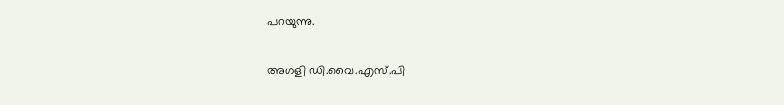പറയുന്നു.

അഗളി ഡി.വൈ.എസ്.പി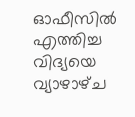ഓഫീസില്‍ എത്തിച്ച വിദ്യയെ വ്യാഴാഴ്‌ച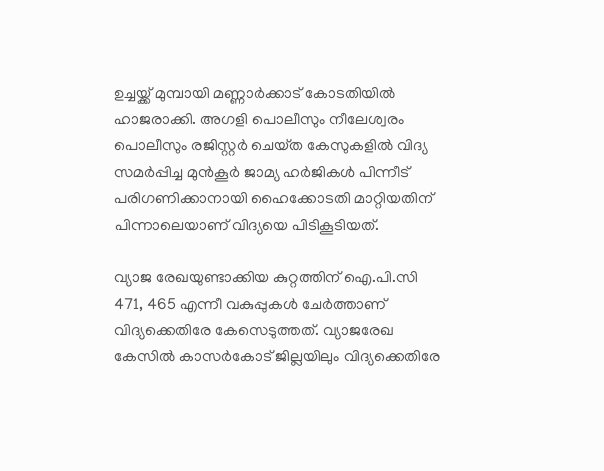ഉച്ചയ്ക്ക് മുമ്പായി മണ്ണാര്‍ക്കാട് കോടതിയില്‍ ഹാജരാക്കി. അഗളി പൊലീസും നീലേശ്വരം പൊലീസും രജിസ്റ്റർ ചെയ്‌ത കേസുകളിൽ വിദ്യ സമർപ്പിച്ച മുൻകൂർ ജാമ്യ ഹർജികൾ പിന്നീട് പരിഗണിക്കാനായി ഹൈക്കോടതി മാറ്റിയതിന് പിന്നാലെയാണ് വിദ്യയെ പിടികൂടിയത്.

വ്യാജ രേഖയുണ്ടാക്കിയ കുറ്റത്തിന് ഐ.പി.സി 471, 465 എന്നീ വകുപ്പുകള്‍ ചേര്‍ത്താണ് വിദ്യക്കെതിരേ കേസെടുത്തത്. വ്യാജരേഖ കേസിൽ കാസര്‍കോട് ജില്ലയിലും വിദ്യക്കെതിരേ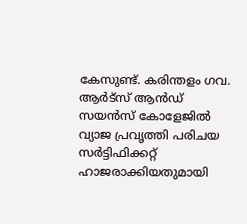കേസുണ്ട്. കരിന്തളം ഗവ. ആർട്‌സ് ആന്‍ഡ് സയൻസ് കോളേജിൽ വ്യാജ പ്രവൃത്തി പരിചയ സർട്ടിഫിക്കറ്റ് ഹാജരാക്കിയതുമായി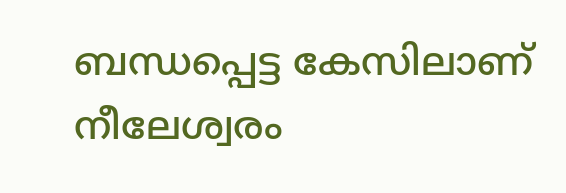ബന്ധപ്പെട്ട കേസിലാണ് നീലേശ്വരം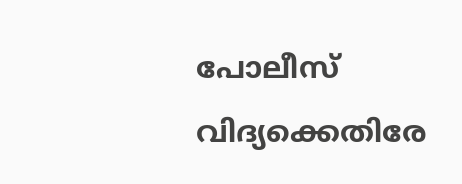പോലീസ് വിദ്യക്കെതിരേ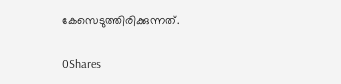കേസെടുത്തിരിക്കുന്നത്.

0Shares